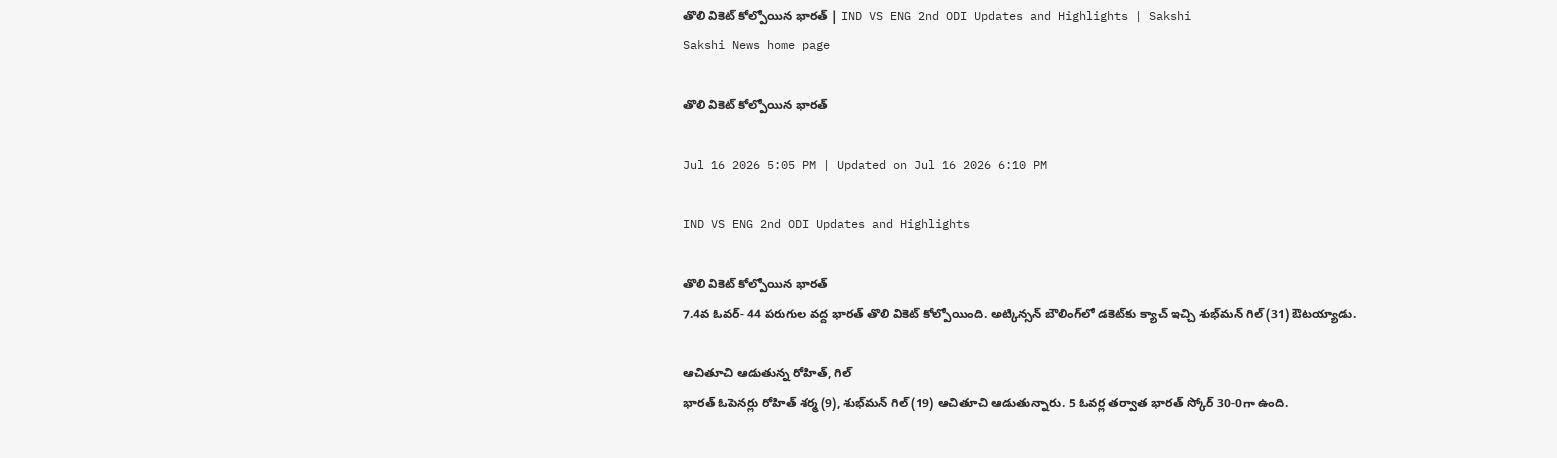తొలి వికెట్‌ కోల్పోయిన భారత్‌ | IND VS ENG 2nd ODI Updates and Highlights | Sakshi
Sakshi News home page

తొలి వికెట్‌ కోల్పోయిన భారత్‌

Jul 16 2026 5:05 PM | Updated on Jul 16 2026 6:10 PM

IND VS ENG 2nd ODI Updates and Highlights

తొలి వికెట్‌ కోల్పోయిన భారత్‌
7.4వ ఓవర్‌- 44 పరుగుల వద్ద భారత్‌ తొలి వికెట్‌ కోల్పోయింది. అట్కిన్సన్‌ బౌలింగ్‌లో డకెట్‌కు క్యాచ్‌ ఇచ్చి శుభ్‌మన్‌ గిల్‌ (31) ఔటయ్యాడు.

ఆచితూచి ఆడుతున్న రోహిత్‌, గిల్‌
భారత్‌ ఓపెనర్లు రోహిత్‌ శర్మ (9), శుభ్‌మన్‌ గిల్‌ (19) ఆచితూచి ఆడుతున్నారు. 5 ఓవర్ల తర్వాత భారత్‌ స్కోర్‌ 30-0గా ఉంది.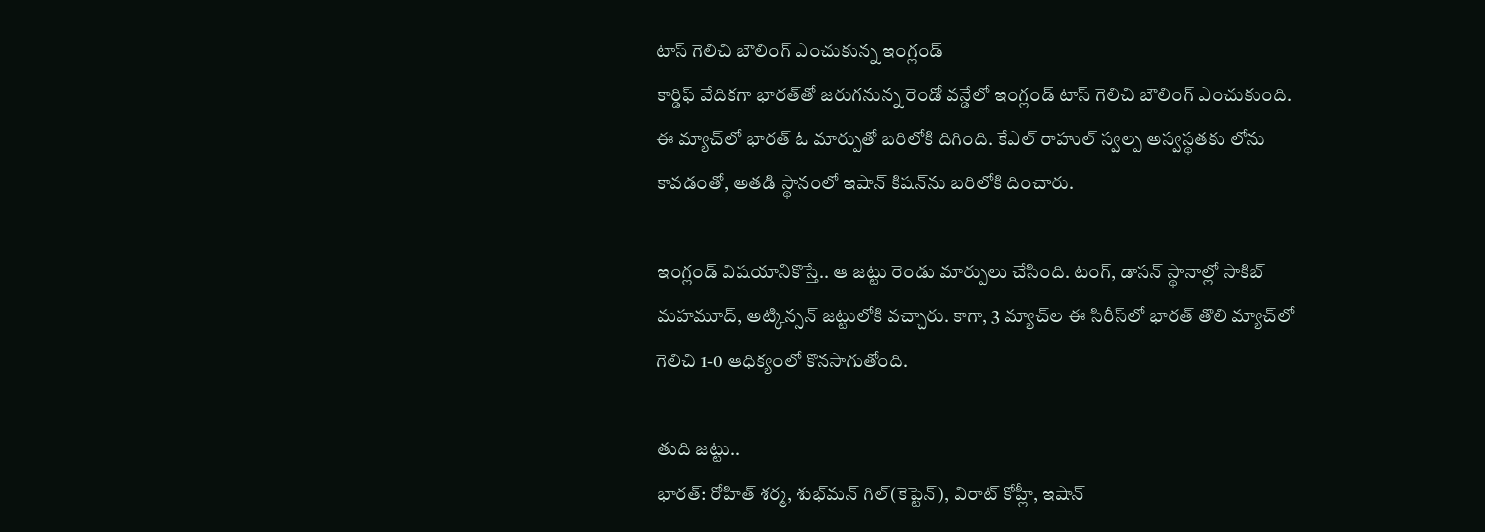టాస్ గెలిచి బౌలింగ్‌ ఎంచుకున్న ఇంగ్లండ్‌
కార్డిఫ్‌ వేదికగా భారత్‌తో జరుగనున్న రెండో వన్డేలో ఇంగ్లండ్‌ టాస్‌ గెలిచి బౌలింగ్‌ ఎంచుకుంది. ఈ మ్యాచ్‌లో భారత్‌ ఓ మార్పుతో బరిలోకి దిగింది. కేఎల్‌ రాహుల్‌ స్వల్ప అస్వస్థతకు లోను కావడంతో, అతడి స్థానంలో ఇషాన్‌ కిషన్‌ను బరిలోకి దించారు.

ఇంగ్లండ్‌ విషయానికొస్తే.. ఆ జట్టు రెండు మార్పులు చేసింది. టంగ్‌, డాసన్‌ స్థానాల్లో సాకిబ్‌ మహమూద్‌, అట్కిన్సన్‌ జట్టులోకి వచ్చారు. కాగా, 3 మ్యాచ్‌ల ఈ సిరీస్‌లో భారత్‌ తొలి మ్యాచ్‌లో గెలిచి 1-0 ఆధిక్యంలో కొనసాగుతోంది.

తుది జట్టు..
భారత్: రోహిత్ శర్మ, శుభ్‌మన్ గిల్(కెప్టెన్), విరాట్ కోహ్లీ, ఇషాన్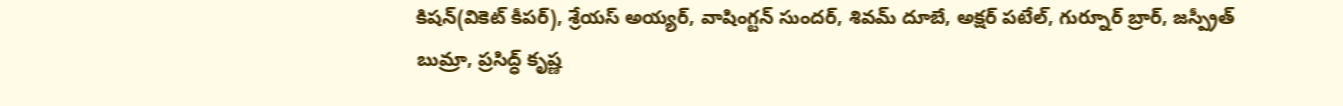కిషన్(వికెట్ కీపర్), శ్రేయస్ అయ్యర్, వాషింగ్టన్ సుందర్, శివమ్ దూబే, అక్షర్ పటేల్, గుర్నూర్ బ్రార్, జస్ప్రీత్ బుమ్రా, ప్రసిద్ధ్ కృష్ణ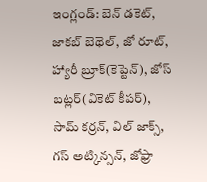ఇంగ్లండ్: బెన్ డకెట్, జాకబ్ బెథెల్, జో రూట్, హ్యారీ బ్రూక్(కెప్టెన్), జోస్ బట్లర్(వికెట్ కీపర్), సామ్ కర్రన్, విల్ జాక్స్, గస్ అట్కిన్సన్, జోఫ్రా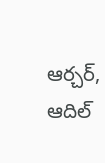ఆర్చర్, ఆదిల్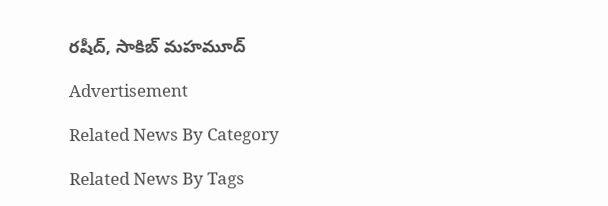రషీద్, సాకిబ్ మహమూద్

Advertisement

Related News By Category

Related News By Tags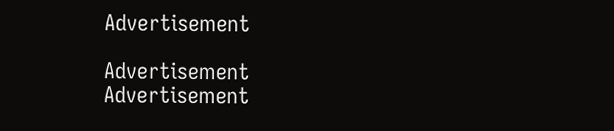Advertisement

Advertisement
Advertisement